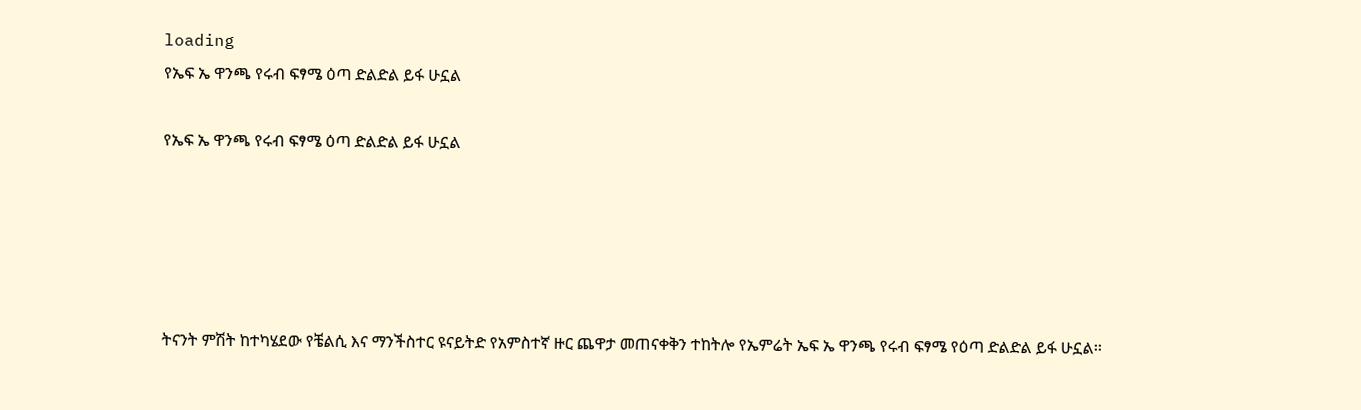loading
የኤፍ ኤ ዋንጫ የሩብ ፍፃሜ ዕጣ ድልድል ይፋ ሁኗል

የኤፍ ኤ ዋንጫ የሩብ ፍፃሜ ዕጣ ድልድል ይፋ ሁኗል





ትናንት ምሽት ከተካሄደው የቼልሲ እና ማንችስተር ዩናይትድ የአምስተኛ ዙር ጨዋታ መጠናቀቅን ተከትሎ የኤምሬት ኤፍ ኤ ዋንጫ የሩብ ፍፃሜ የዕጣ ድልድል ይፋ ሁኗል፡፡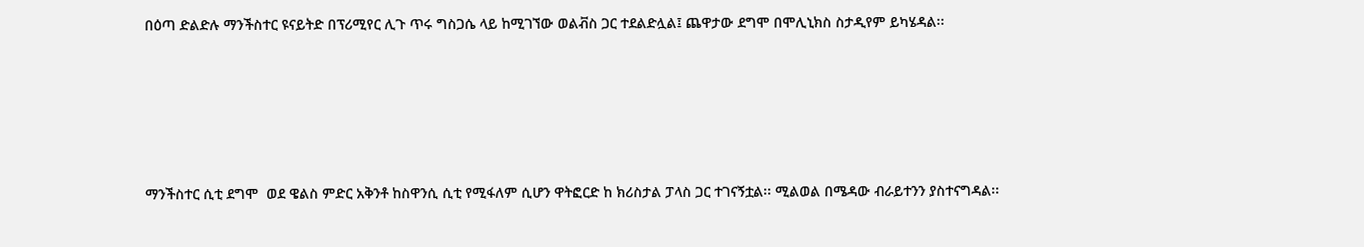በዕጣ ድልድሉ ማንችስተር ዩናይትድ በፕሪሚየር ሊጉ ጥሩ ግስጋሴ ላይ ከሚገኘው ወልቭስ ጋር ተደልድሏል፤ ጨዋታው ደግሞ በሞሊኒክስ ስታዲየም ይካሄዳል፡፡





ማንችስተር ሲቲ ደግሞ  ወደ ዌልስ ምድር አቅንቶ ከስዋንሲ ሲቲ የሚፋለም ሲሆን ዋትፎርድ ከ ክሪስታል ፓላስ ጋር ተገናኝቷል፡፡ ሚልወል በሜዳው ብራይተንን ያስተናግዳል፡፡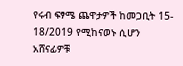የሩብ ፍፃሜ ጨዋታዎች ከመጋቢት 15- 18/2019 የሚከናወኑ ሲሆን አሸናፊዎቹ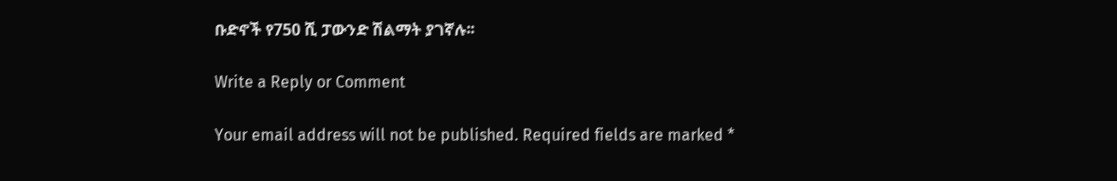ቡድኖች የ750 ሺ ፓውንድ ሽልማት ያገኛሉ፡፡

Write a Reply or Comment

Your email address will not be published. Required fields are marked *